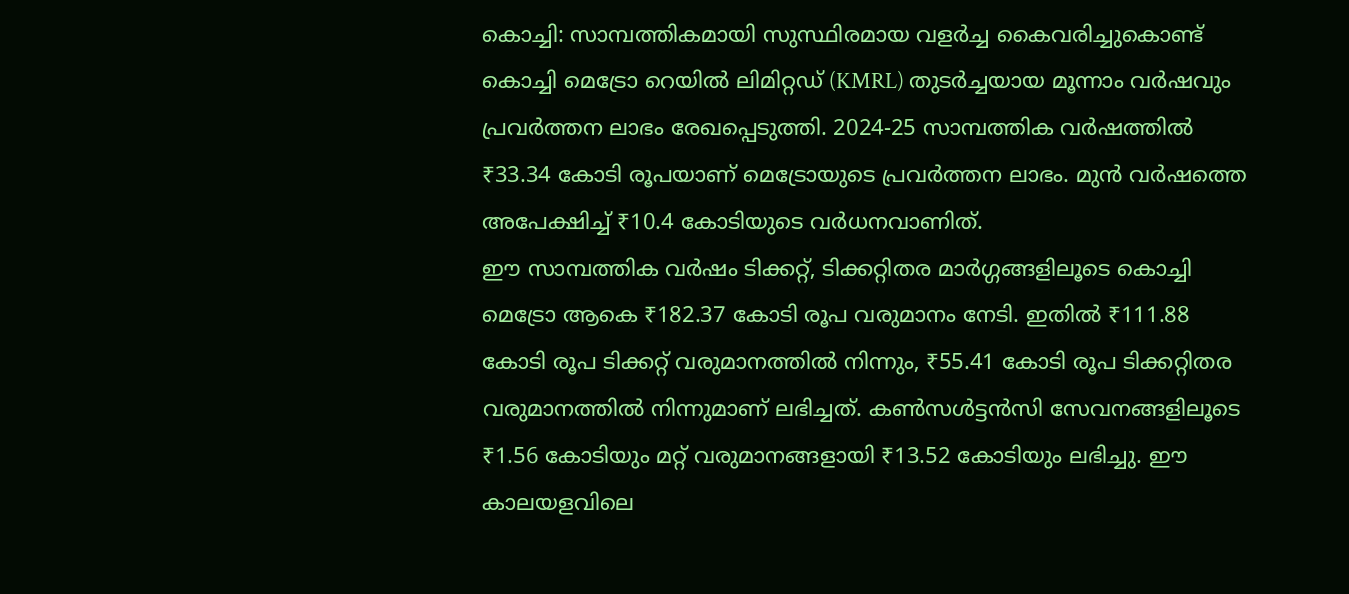കൊച്ചി: സാമ്പത്തികമായി സുസ്ഥിരമായ വളർച്ച കൈവരിച്ചുകൊണ്ട് കൊച്ചി മെട്രോ റെയിൽ ലിമിറ്റഡ് (KMRL) തുടർച്ചയായ മൂന്നാം വർഷവും പ്രവർത്തന ലാഭം രേഖപ്പെടുത്തി. 2024-25 സാമ്പത്തിക വർഷത്തിൽ ₹33.34 കോടി രൂപയാണ് മെട്രോയുടെ പ്രവർത്തന ലാഭം. മുൻ വർഷത്തെ അപേക്ഷിച്ച് ₹10.4 കോടിയുടെ വർധനവാണിത്.
ഈ സാമ്പത്തിക വർഷം ടിക്കറ്റ്, ടിക്കറ്റിതര മാർഗ്ഗങ്ങളിലൂടെ കൊച്ചി മെട്രോ ആകെ ₹182.37 കോടി രൂപ വരുമാനം നേടി. ഇതിൽ ₹111.88 കോടി രൂപ ടിക്കറ്റ് വരുമാനത്തിൽ നിന്നും, ₹55.41 കോടി രൂപ ടിക്കറ്റിതര വരുമാനത്തിൽ നിന്നുമാണ് ലഭിച്ചത്. കൺസൾട്ടൻസി സേവനങ്ങളിലൂടെ ₹1.56 കോടിയും മറ്റ് വരുമാനങ്ങളായി ₹13.52 കോടിയും ലഭിച്ചു. ഈ കാലയളവിലെ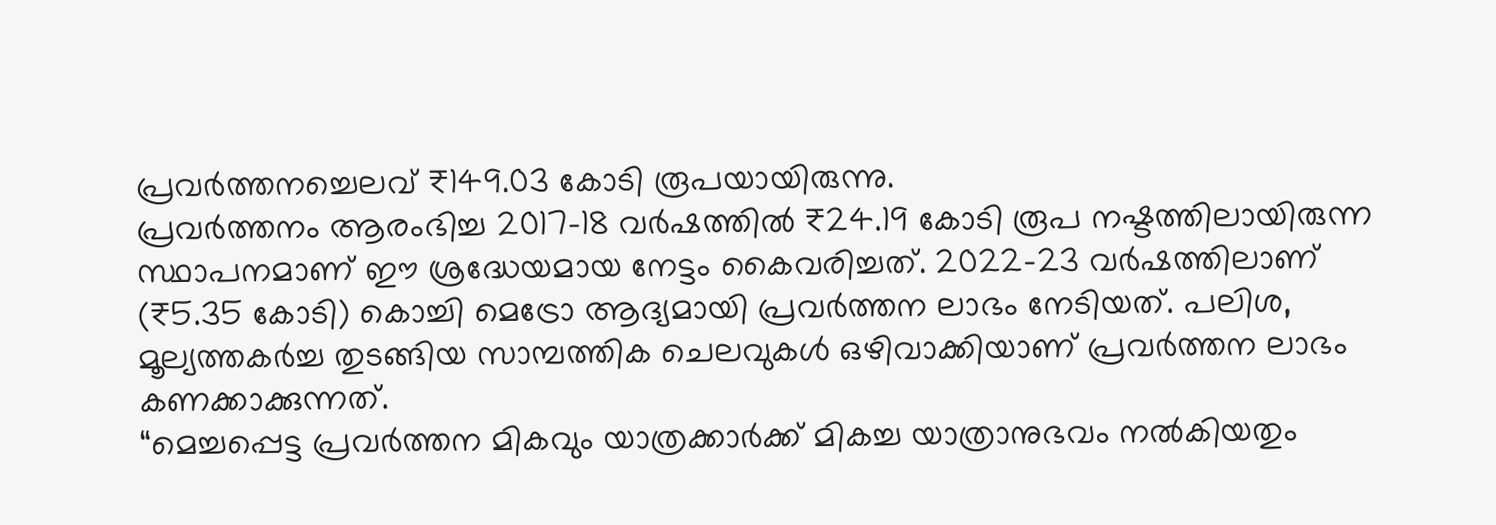പ്രവർത്തനച്ചെലവ് ₹149.03 കോടി രൂപയായിരുന്നു.
പ്രവർത്തനം ആരംഭിച്ച 2017-18 വർഷത്തിൽ ₹24.19 കോടി രൂപ നഷ്ടത്തിലായിരുന്ന സ്ഥാപനമാണ് ഈ ശ്രദ്ധേയമായ നേട്ടം കൈവരിച്ചത്. 2022-23 വർഷത്തിലാണ് (₹5.35 കോടി) കൊച്ചി മെട്രോ ആദ്യമായി പ്രവർത്തന ലാഭം നേടിയത്. പലിശ, മൂല്യത്തകർച്ച തുടങ്ങിയ സാമ്പത്തിക ചെലവുകൾ ഒഴിവാക്കിയാണ് പ്രവർത്തന ലാഭം കണക്കാക്കുന്നത്.
“മെച്ചപ്പെട്ട പ്രവർത്തന മികവും യാത്രക്കാർക്ക് മികച്ച യാത്രാനുഭവം നൽകിയതും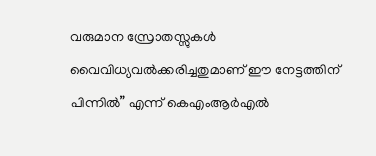വരുമാന സ്രോതസ്സുകൾ വൈവിധ്യവൽക്കരിച്ചതുമാണ് ഈ നേട്ടത്തിന് പിന്നിൽ” എന്ന് കെഎംആർഎൽ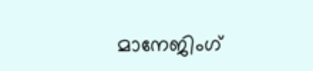മാനേജിംഗ്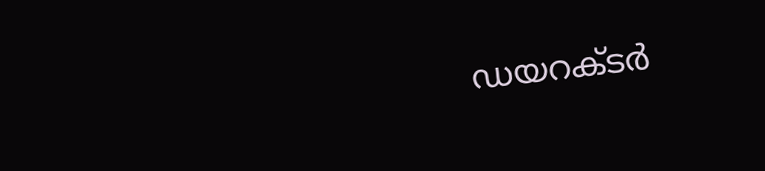ഡയറക്ടർ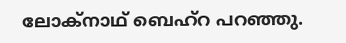ലോക്നാഥ് ബെഹ്റ പറഞ്ഞു.